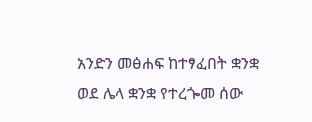አንድን መፅሐፍ ከተፃፈበት ቋንቋ ወደ ሌላ ቋንቋ የተረጐመ ሰው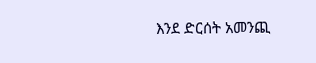እንደ ድርሰት አመንጪ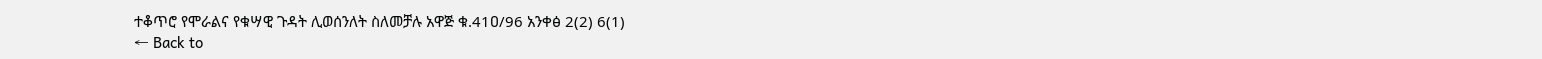ተቆጥሮ የሞራልና የቁሣዊ ጉዳት ሊወሰንለት ስለመቻሉ አዋጅ ቁ.41ዐ/96 አንቀፅ 2(2) 6(1)
← Back to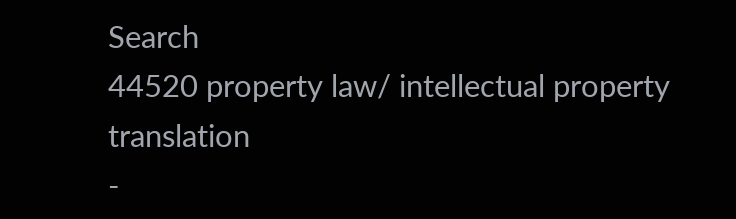Search
44520 property law/ intellectual property translation
-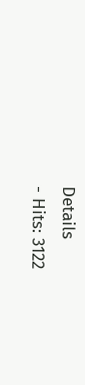Details
- Hits: 3122